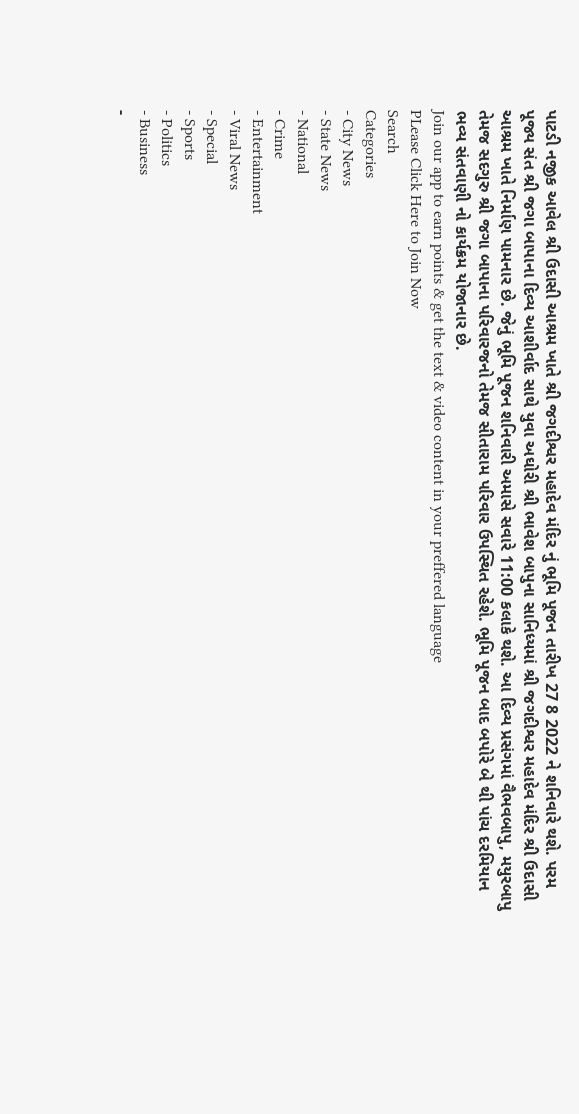પાટડી નજીક આવેલ શ્રી ઉદાસી આશ્રમ ખાતે શ્રી જગદીશ્વર મહાદેવ મંદિર નું ભૂમિ પૂજન તારીખ 27 8 2022 ને શનિવારે થશે. પરમ પૂજ્ય સંત શ્રી જગા બાપાના દિવ્ય આશીર્વાદ સાથે યુવા અઘોરી શ્રી ભાવેશ બાપુના સાનિધ્યમાં શ્રી જગદીશ્વર મહાદેવ મંદિર શ્રી ઉદાસી આશ્રમ ખાતે નિર્માણ પામનાર છે. જેનું ભૂમિ પૂજન શનિવારી અમાસે સવારે 11:00 કલાકે થશે. આ દિવ્ય પ્રસંગમાં વૈભવબાપુ, મયુરબાપુ તેમજ સદગુરુ શ્રી જગા બાપાના પરિવારજનો તેમજ સીતારામ પરિવાર ઉપસ્થિત રહેશે. ભૂમિ પૂજન બાદ બપોરે બે થી પાંચ દરમિયાન ભવ્ય સંતવાણી નો કાર્યક્રમ યોજાનાર છે.
Join our app to earn points & get the text & video content in your preffered language
PLease Click Here to Join Now
Search
Categories
- City News
- State News
- National
- Crime
- Entertainment
- Viral News
- Special
- Sports
- Politics
- Business
-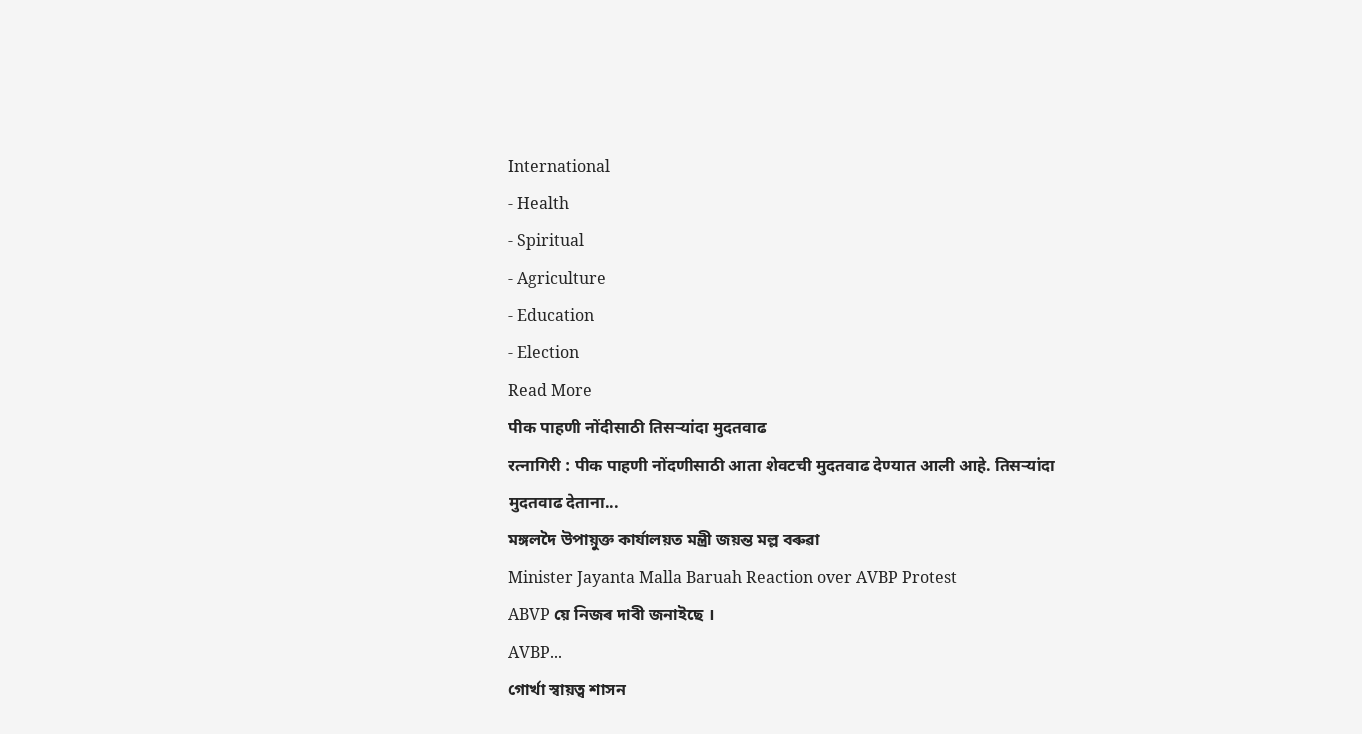International
- Health
- Spiritual
- Agriculture
- Education
- Election
Read More
पीक पाहणी नोंदीसाठी तिसऱ्यांदा मुदतवाढ
रत्नागिरी : पीक पाहणी नोंदणीसाठी आता शेवटची मुदतवाढ देण्यात आली आहे. तिसऱ्यांदा मुदतवाढ देताना...
মঙ্গলদৈ উপায়ুক্ত কাৰ্যালয়ত মন্ত্ৰী জয়ন্ত মল্ল বৰুৱা
Minister Jayanta Malla Baruah Reaction over AVBP Protest
ABVP য়ে নিজৰ দাবী জনাইছে ।
AVBP...
গোৰ্খা স্বায়ত্ব শাসন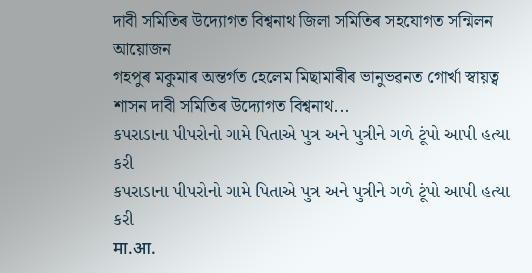দাবী সমিতিৰ উদ্যোগত বিশ্বনাথ জিলা সমিতিৰ সহযোগত সন্মিলন আয়োজন
গহপুৰ মকুমাৰ অন্তৰ্গত হেলেম মিছামাৰীৰ ভানুভৱনত গোৰ্খা স্বায়ত্ব শাসন দাবী সমিতিৰ উদ্যোগত বিশ্বনাথ...
કપરાડાના પીપરોનો ગામે પિતાએ પુત્ર અને પુત્રીને ગળે ટૂંપો આપી હત્યા કરી
કપરાડાના પીપરોનો ગામે પિતાએ પુત્ર અને પુત્રીને ગળે ટૂંપો આપી હત્યા કરી
मा.आ.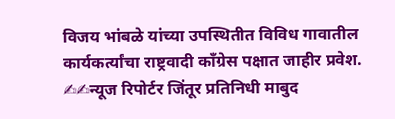विजय भांबळे यांच्या उपस्थितीत विविध गावातील कार्यकर्त्यांचा राष्ट्रवादी कॉंग्रेस पक्षात जाहीर प्रवेश.
✍✍न्यूज रिपोर्टर जिंतूर प्रतिनिधी माबुद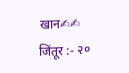खान✍✍
जिंतूर :- २०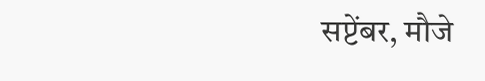सप्टेंबर, मौजे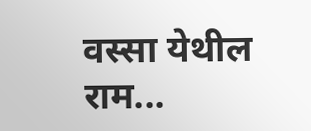वस्सा येथील राम...